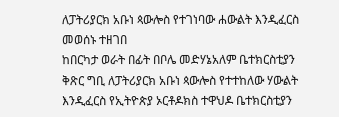ለፓትሪያርክ አቡነ ጳውሎስ የተገነባው ሐውልት እንዲፈርስ መወሰኑ ተዘገበ
ከበርካታ ወራት በፊት በቦሌ መድሃኔአለም ቤተክርስቲያን ቅጽር ግቢ ለፓትሪያርክ አቡነ ጳውሎስ የተተከለው ሃውልት እንዲፈርስ የኢትዮጵያ ኦርቶዶክስ ተዋህዶ ቤተክርስቲያን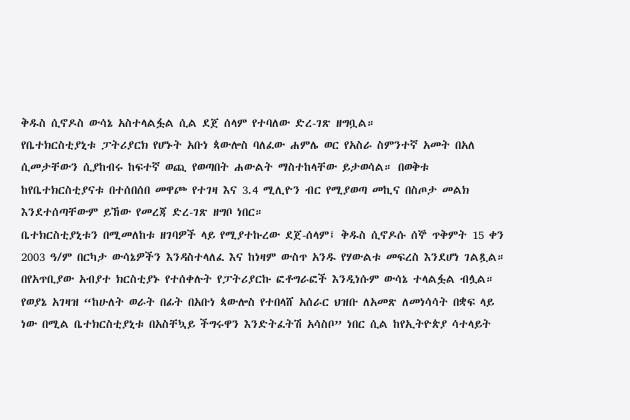ቅዱስ ሲኖዶስ ውሳኔ አስተላልፏል ሲል ደጀ ሰላም የተባለው ድረ-ገጽ ዘግቧል።
የቤተክርስቲያኒቱ ፓትሪያርክ የሆኑት አቡነ ጳውሎስ ባለፈው ሐምሌ ወር የአስራ ስምንተኛ አመት በአለ ሲመታቸውን ሲያከብሩ ከፍተኛ ወጪ የወጣበት ሐውልት ማስተከላቸው ይታወሳል። በወቅቱ ከየቤተክርስቲያናቱ በተሰበሰበ መዋጮ የተገዛ እና 3.4 ሚሊዮን ብር የሚያወጣ መኪና በስጦታ መልክ እንደተሰጣቸውም ይኸው የመረጃ ድረ-ገጽ ዘግቦ ነበር።
ቤተክርስቲያኒቱን በሚመለከቱ ዘገባዎች ላይ የሚያተኩረው ደጀ-ሰላም፤ ቅዱስ ሲኖዶሱ ሰኞ ጥቅምት 15 ቀን 2003 ዓ/ም በርካታ ውሳኔዎችን እንዳስተላለፈ እና ከነዛም ውስጥ አንዱ የሃውልቱ መፍረስ እንደሆነ ገልጿል። በየአጥቢያው አብያተ ክርስቲያኑ የተሰቀሉት የፓትሪያርኩ ፎቶግራፎች እንዲነሱም ውሳኔ ተላልፏል ብሏል።
የወያኔ አገዛዝ “ከሁለት ወራት በፊት በአቡነ ጳውሎስ የተበላሸ አሰራር ህዝቡ ለአመጽ ለመነሳሳት በቋፍ ላይ ነው በሚል ቤተክርስቲያኒቱ በአስቸኳይ ችግሩዋን እንድትፈትሽ አሳስቦ” ነበር ሲል ከየኢትዮጵያ ሳተላይት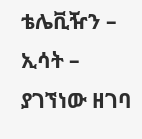ቴሌቪዥን – ኢሳት – ያገኘነው ዘገባ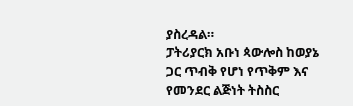ያስረዳል።
ፓትሪያርክ አቡነ ጳውሎስ ከወያኔ ጋር ጥብቅ የሆነ የጥቅም እና የመንደር ልጅነት ትስስር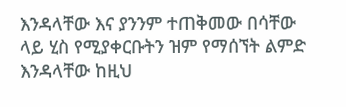እንዳላቸው እና ያንንም ተጠቅመው በሳቸው ላይ ሂስ የሚያቀርቡትን ዝም የማሰኘት ልምድ እንዳላቸው ከዚህ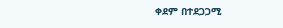ቀደም በተደጋጋሚ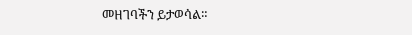መዘገባችን ይታወሳል።